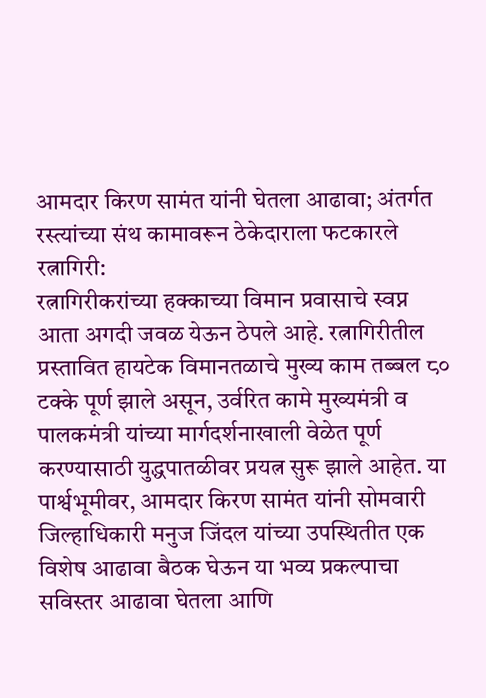आमदार किरण सामंत यांनी घेतला आढावा; अंतर्गत रस्त्यांच्या संथ कामावरून ठेकेदाराला फटकारले
रत्नागिरी:
रत्नागिरीकरांच्या हक्काच्या विमान प्रवासाचे स्वप्न आता अगदी जवळ येऊन ठेपले आहे. रत्नागिरीतील प्रस्तावित हायटेक विमानतळाचे मुख्य काम तब्बल ८० टक्के पूर्ण झाले असून, उर्वरित कामे मुख्यमंत्री व पालकमंत्री यांच्या मार्गदर्शनाखाली वेळेत पूर्ण करण्यासाठी युद्धपातळीवर प्रयत्न सुरू झाले आहेत. या पार्श्वभूमीवर, आमदार किरण सामंत यांनी सोमवारी जिल्हाधिकारी मनुज जिंदल यांच्या उपस्थितीत एक विशेष आढावा बैठक घेऊन या भव्य प्रकल्पाचा सविस्तर आढावा घेतला आणि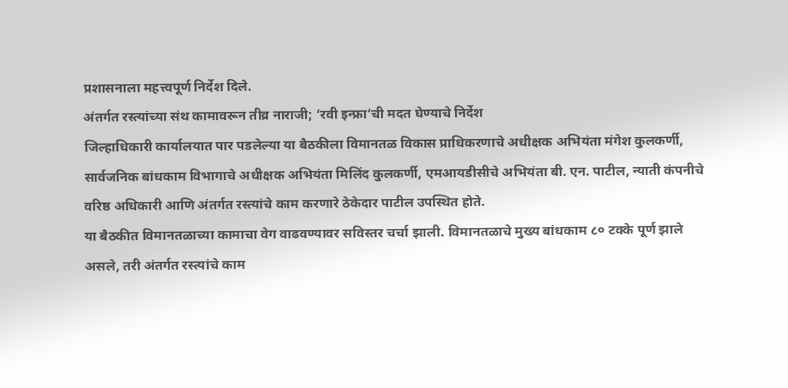प्रशासनाला महत्त्वपूर्ण निर्देश दिले.
अंतर्गत रस्त्यांच्या संथ कामावरून तीव्र नाराजी; ‘रवी इन्फ्रा’ची मदत घेण्याचे निर्देश
जिल्हाधिकारी कार्यालयात पार पडलेल्या या बैठकीला विमानतळ विकास प्राधिकरणाचे अधीक्षक अभियंता मंगेश कुलकर्णी, सार्वजनिक बांधकाम विभागाचे अधीक्षक अभियंता मिलिंद कुलकर्णी, एमआयडीसीचे अभियंता बी. एन. पाटील, न्याती कंपनीचे वरिष्ठ अधिकारी आणि अंतर्गत रस्त्यांचे काम करणारे ठेकेदार पाटील उपस्थित होते.
या बैठकीत विमानतळाच्या कामाचा वेग वाढवण्यावर सविस्तर चर्चा झाली. विमानतळाचे मुख्य बांधकाम ८० टक्के पूर्ण झाले असले, तरी अंतर्गत रस्त्यांचे काम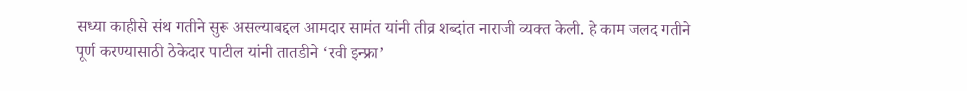सध्या काहीसे संथ गतीने सुरू असल्याबद्दल आमदार सामंत यांनी तीव्र शब्दांत नाराजी व्यक्त केली. हे काम जलद गतीने पूर्ण करण्यासाठी ठेकेदार पाटील यांनी तातडीने ‘रवी इन्फ्रा’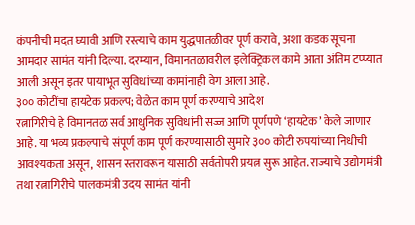कंपनीची मदत घ्यावी आणि रस्त्याचे काम युद्धपातळीवर पूर्ण करावे, अशा कडक सूचना आमदार सामंत यांनी दिल्या. दरम्यान, विमानतळावरील इलेक्ट्रिकल कामे आता अंतिम टप्प्यात आली असून इतर पायाभूत सुविधांच्या कामांनाही वेग आला आहे.
३०० कोटींचा हायटेक प्रकल्प; वेळेत काम पूर्ण करण्याचे आदेश
रत्नागिरीचे हे विमानतळ सर्व आधुनिक सुविधांनी सज्ज आणि पूर्णपणे ‘हायटेक’ केले जाणार आहे. या भव्य प्रकल्पाचे संपूर्ण काम पूर्ण करण्यासाठी सुमारे ३०० कोटी रुपयांच्या निधीची आवश्यकता असून, शासन स्तरावरून यासाठी सर्वतोपरी प्रयत्न सुरू आहेत. राज्याचे उद्योगमंत्री तथा रत्नागिरीचे पालकमंत्री उदय सामंत यांनी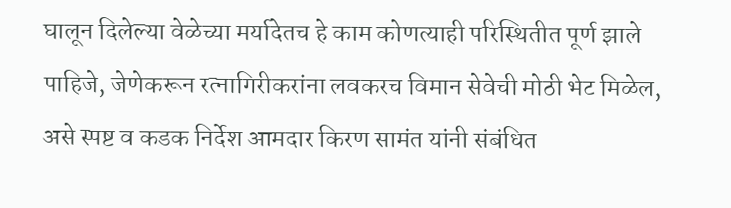घालून दिलेल्या वेळेच्या मर्यादेतच हे काम कोणत्याही परिस्थितीत पूर्ण झाले पाहिजे, जेणेकरून रत्नागिरीकरांना लवकरच विमान सेवेची मोठी भेट मिळेल, असे स्पष्ट व कडक निर्देश आमदार किरण सामंत यांनी संबंधित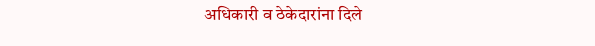अधिकारी व ठेकेदारांना दिले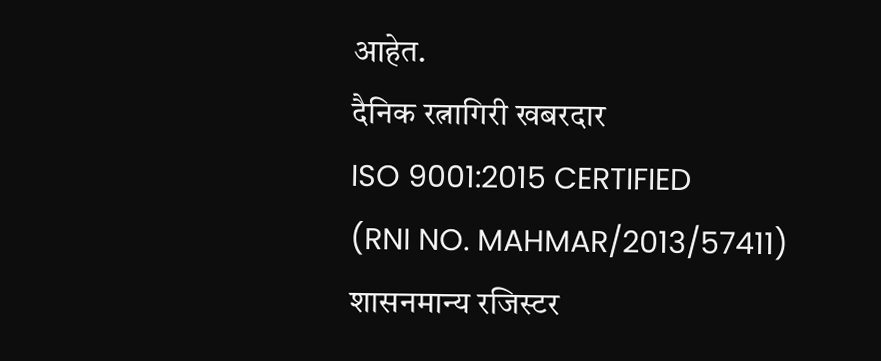आहेत.
दैनिक रत्नागिरी खबरदार
ISO 9001:2015 CERTIFIED
(RNI NO. MAHMAR/2013/57411)
शासनमान्य रजिस्टर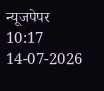न्यूजपेपर
10:17 14-07-2026